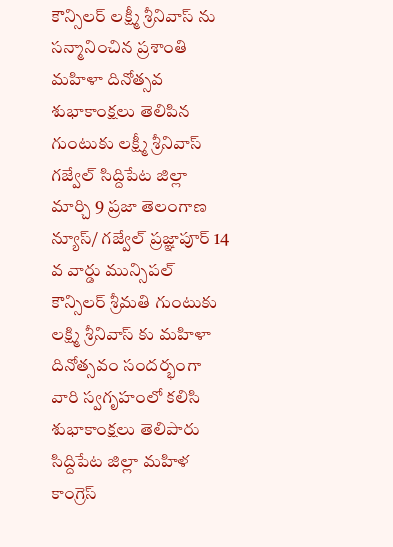కౌన్సిలర్ లక్ష్మీ శ్రీనివాస్ ను సన్మానించిన ప్రశాంతి మహిళా దినోత్సవ శుభాకాంక్షలు తెలిపిన గుంటుకు లక్ష్మీ శ్రీనివాస్ గజ్వేల్ సిద్దిపేట జిల్లా మార్చి 9 ప్రజా తెలంగాణ న్యూస్/ గజ్వేల్ ప్రజ్ఞాపూర్ 14 వ వార్డు మున్సిపల్ కౌన్సిలర్ శ్రీమతి గుంటుకు లక్ష్మి శ్రీనివాస్ కు మహిళా దినోత్సవం సందర్భంగా వారి స్వగృహంలో కలిసి శుభాకాంక్షలు తెలిపారు సిద్దిపేట జిల్లా మహిళ కాంగ్రెస్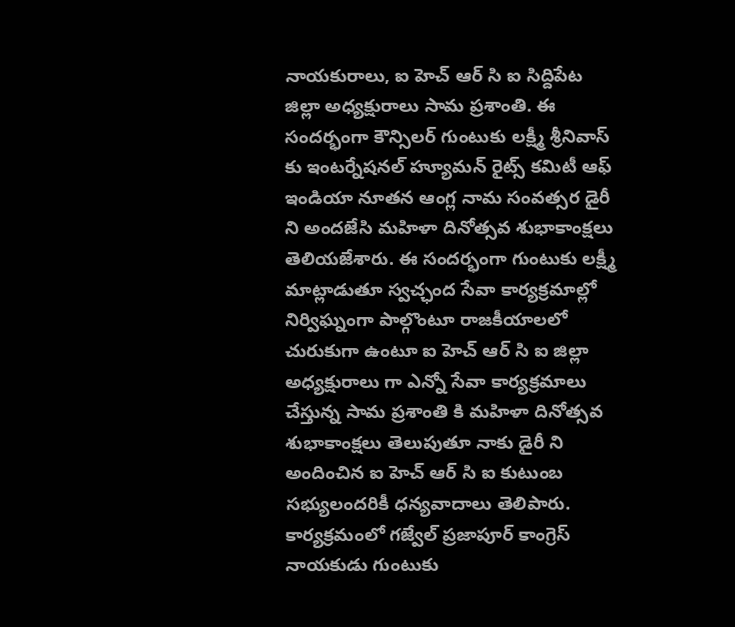నాయకురాలు, ఐ హెచ్ ఆర్ సి ఐ సిద్దిపేట జిల్లా అధ్యక్షురాలు సామ ప్రశాంతి. ఈ సందర్భంగా కౌన్సిలర్ గుంటుకు లక్ష్మీ శ్రీనివాస్ కు ఇంటర్నేషనల్ హ్యూమన్ రైట్స్ కమిటీ ఆఫ్ ఇండియా నూతన ఆంగ్ల నామ సంవత్సర డైరీ ని అందజేసి మహిళా దినోత్సవ శుభాకాంక్షలు తెలియజేశారు. ఈ సందర్భంగా గుంటుకు లక్ష్మీ మాట్లాడుతూ స్వచ్ఛంద సేవా కార్యక్రమాల్లో నిర్విఘ్నంగా పాల్గొంటూ రాజకీయాలలో చురుకుగా ఉంటూ ఐ హెచ్ ఆర్ సి ఐ జిల్లా అధ్యక్షురాలు గా ఎన్నో సేవా కార్యక్రమాలు చేస్తున్న సామ ప్రశాంతి కి మహిళా దినోత్సవ శుభాకాంక్షలు తెలుపుతూ నాకు డైరీ ని అందించిన ఐ హెచ్ ఆర్ సి ఐ కుటుంబ సభ్యులందరికీ ధన్యవాదాలు తెలిపారు. కార్యక్రమంలో గజ్వేల్ ప్రజాపూర్ కాంగ్రెస్ నాయకుడు గుంటుకు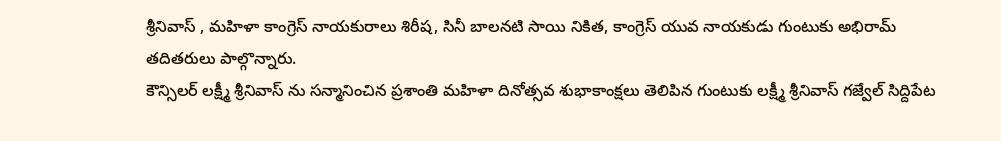శ్రీనివాస్ , మహిళా కాంగ్రెస్ నాయకురాలు శిరీష, సినీ బాలనటి సాయి నికిత, కాంగ్రెస్ యువ నాయకుడు గుంటుకు అభిరామ్ తదితరులు పాల్గొన్నారు.
కౌన్సిలర్ లక్ష్మీ శ్రీనివాస్ ను సన్మానించిన ప్రశాంతి మహిళా దినోత్సవ శుభాకాంక్షలు తెలిపిన గుంటుకు లక్ష్మీ శ్రీనివాస్ గజ్వేల్ సిద్దిపేట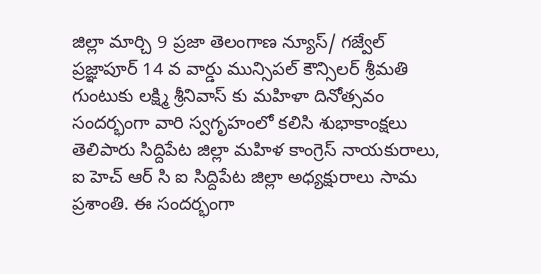జిల్లా మార్చి 9 ప్రజా తెలంగాణ న్యూస్/ గజ్వేల్ ప్రజ్ఞాపూర్ 14 వ వార్డు మున్సిపల్ కౌన్సిలర్ శ్రీమతి గుంటుకు లక్ష్మి శ్రీనివాస్ కు మహిళా దినోత్సవం సందర్భంగా వారి స్వగృహంలో కలిసి శుభాకాంక్షలు తెలిపారు సిద్దిపేట జిల్లా మహిళ కాంగ్రెస్ నాయకురాలు, ఐ హెచ్ ఆర్ సి ఐ సిద్దిపేట జిల్లా అధ్యక్షురాలు సామ ప్రశాంతి. ఈ సందర్భంగా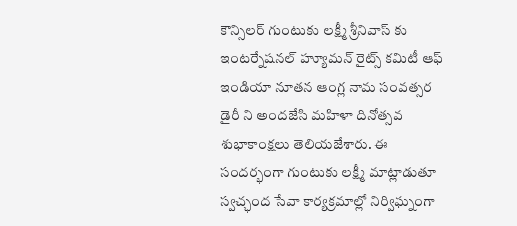కౌన్సిలర్ గుంటుకు లక్ష్మీ శ్రీనివాస్ కు ఇంటర్నేషనల్ హ్యూమన్ రైట్స్ కమిటీ ఆఫ్ ఇండియా నూతన ఆంగ్ల నామ సంవత్సర డైరీ ని అందజేసి మహిళా దినోత్సవ శుభాకాంక్షలు తెలియజేశారు. ఈ సందర్భంగా గుంటుకు లక్ష్మీ మాట్లాడుతూ స్వచ్ఛంద సేవా కార్యక్రమాల్లో నిర్విఘ్నంగా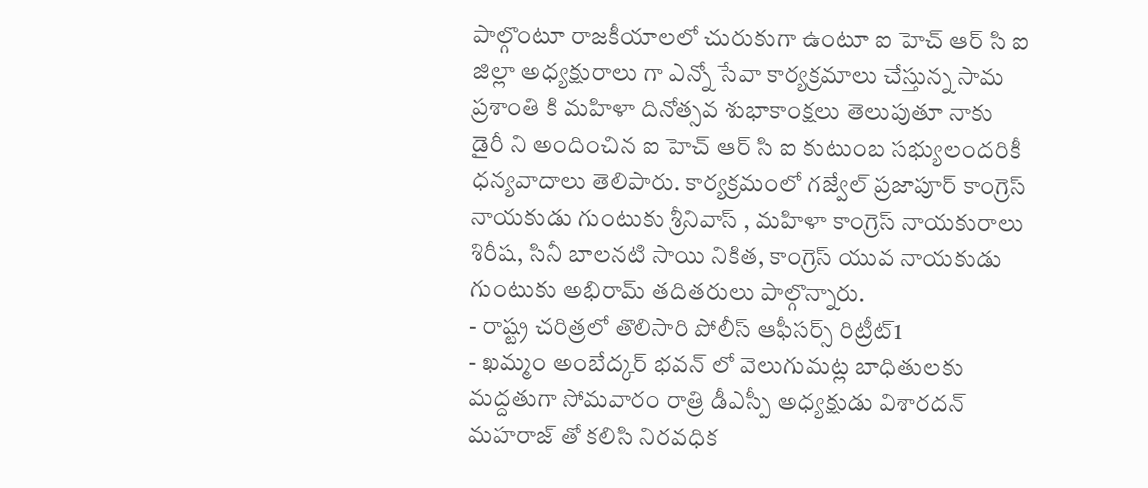పాల్గొంటూ రాజకీయాలలో చురుకుగా ఉంటూ ఐ హెచ్ ఆర్ సి ఐ జిల్లా అధ్యక్షురాలు గా ఎన్నో సేవా కార్యక్రమాలు చేస్తున్న సామ ప్రశాంతి కి మహిళా దినోత్సవ శుభాకాంక్షలు తెలుపుతూ నాకు డైరీ ని అందించిన ఐ హెచ్ ఆర్ సి ఐ కుటుంబ సభ్యులందరికీ ధన్యవాదాలు తెలిపారు. కార్యక్రమంలో గజ్వేల్ ప్రజాపూర్ కాంగ్రెస్ నాయకుడు గుంటుకు శ్రీనివాస్ , మహిళా కాంగ్రెస్ నాయకురాలు శిరీష, సినీ బాలనటి సాయి నికిత, కాంగ్రెస్ యువ నాయకుడు గుంటుకు అభిరామ్ తదితరులు పాల్గొన్నారు.
- రాష్ట్ర చరిత్రలో తొలిసారి పోలీస్ ఆఫీసర్స్ రిట్రీట్1
- ఖమ్మం అంబేద్కర్ భవన్ లో వెలుగుమట్ల బాధితులకు మద్దతుగా సోమవారం రాత్రి డీఎస్పీ అధ్యక్షుడు విశారదన్ మహరాజ్ తో కలిసి నిరవధిక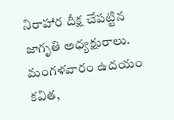నిరాహార దీక్ష చేపట్టిన జాగృతి అధ్యక్షురాలు. మంగళవారం ఉదయం కవిత,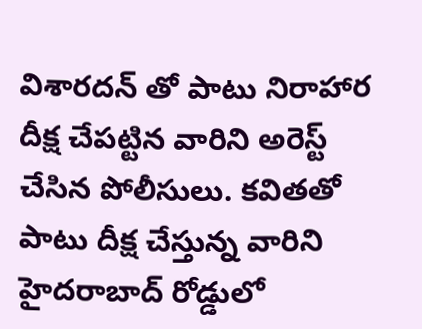విశారదన్ తో పాటు నిరాహార దీక్ష చేపట్టిన వారిని అరెస్ట్ చేసిన పోలీసులు. కవితతో పాటు దీక్ష చేస్తున్న వారిని హైదరాబాద్ రోడ్డులో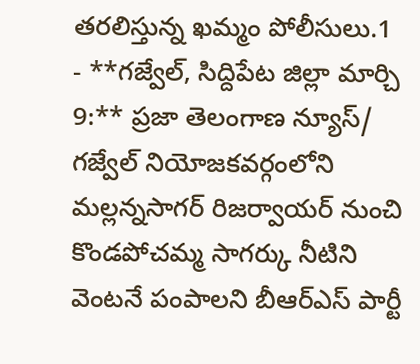తరలిస్తున్న ఖమ్మం పోలీసులు.1
- **గజ్వేల్, సిద్దిపేట జిల్లా మార్చి 9:** ప్రజా తెలంగాణ న్యూస్/ గజ్వేల్ నియోజకవర్గంలోని మల్లన్నసాగర్ రిజర్వాయర్ నుంచి కొండపోచమ్మ సాగర్కు నీటిని వెంటనే పంపాలని బీఆర్ఎస్ పార్టీ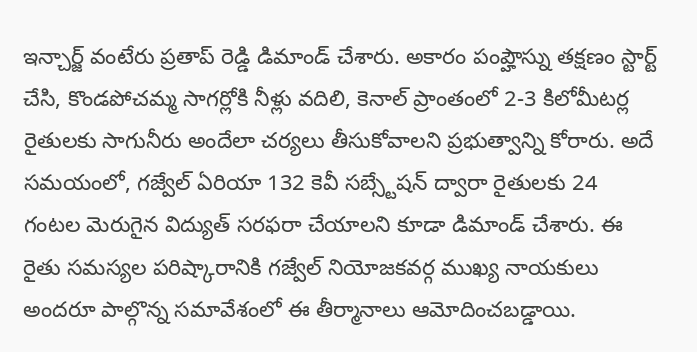ఇన్చార్జ్ వంటేరు ప్రతాప్ రెడ్డి డిమాండ్ చేశారు. అకారం పంప్హౌస్ను తక్షణం స్టార్ట్ చేసి, కొండపోచమ్మ సాగర్లోకి నీళ్లు వదిలి, కెనాల్ ప్రాంతంలో 2-3 కిలోమీటర్ల రైతులకు సాగునీరు అందేలా చర్యలు తీసుకోవాలని ప్రభుత్వాన్ని కోరారు. అదే సమయంలో, గజ్వేల్ ఏరియా 132 కెవీ సబ్స్టేషన్ ద్వారా రైతులకు 24 గంటల మెరుగైన విద్యుత్ సరఫరా చేయాలని కూడా డిమాండ్ చేశారు. ఈ రైతు సమస్యల పరిష్కారానికి గజ్వేల్ నియోజకవర్గ ముఖ్య నాయకులు అందరూ పాల్గొన్న సమావేశంలో ఈ తీర్మానాలు ఆమోదించబడ్డాయి.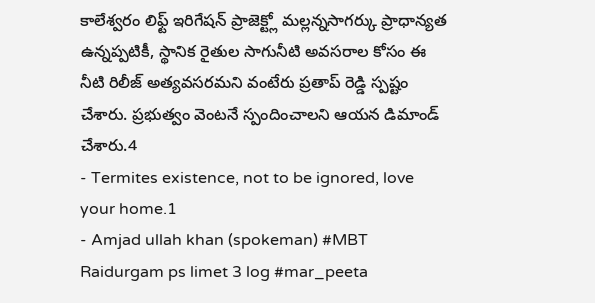కాలేశ్వరం లిఫ్ట్ ఇరిగేషన్ ప్రాజెక్ట్లో మల్లన్నసాగర్కు ప్రాధాన్యత ఉన్నప్పటికీ, స్థానిక రైతుల సాగునీటి అవసరాల కోసం ఈ నీటి రిలీజ్ అత్యవసరమని వంటేరు ప్రతాప్ రెడ్డి స్పష్టం చేశారు. ప్రభుత్వం వెంటనే స్పందించాలని ఆయన డిమాండ్ చేశారు.4
- Termites existence, not to be ignored, love your home.1
- Amjad ullah khan (spokeman) #MBT Raidurgam ps limet 3 log #mar_peeta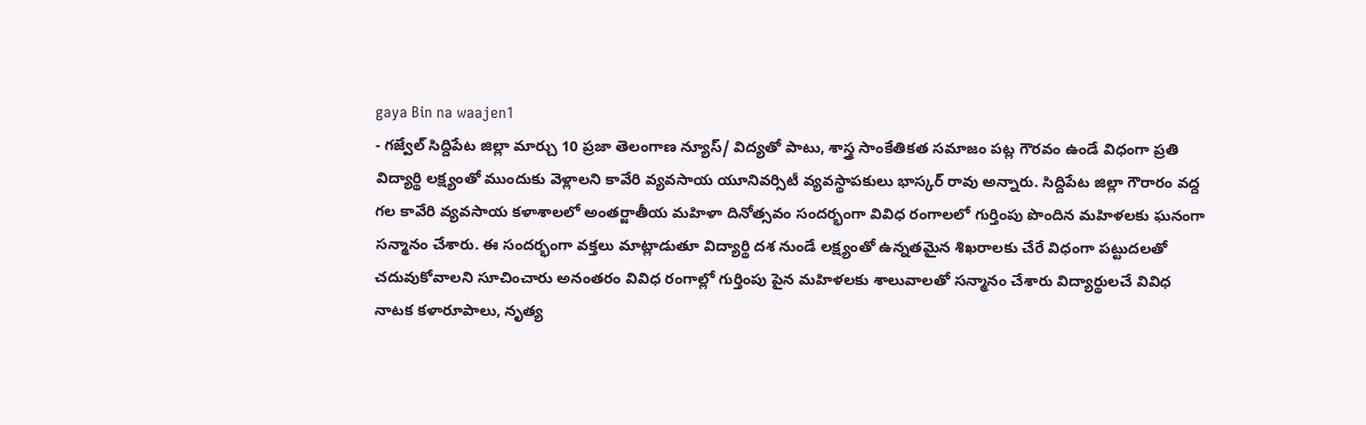gaya Bin na waajen1
- గజ్వేల్ సిద్దిపేట జిల్లా మార్చు 10 ప్రజా తెలంగాణ న్యూస్/ విద్యతో పాటు, శాస్త్ర సాంకేతికత సమాజం పట్ల గౌరవం ఉండే విధంగా ప్రతి విద్యార్థి లక్ష్యంతో ముందుకు వెళ్లాలని కావేరి వ్యవసాయ యూనివర్సిటీ వ్యవస్థాపకులు భాస్కర్ రావు అన్నారు. సిద్దిపేట జిల్లా గౌరారం వద్ద గల కావేరి వ్యవసాయ కళాశాలలో అంతర్జాతీయ మహిళా దినోత్సవం సందర్భంగా వివిధ రంగాలలో గుర్తింపు పొందిన మహిళలకు ఘనంగా సన్మానం చేశారు. ఈ సందర్భంగా వక్తలు మాట్లాడుతూ విద్యార్థి దశ నుండే లక్ష్యంతో ఉన్నతమైన శిఖరాలకు చేరే విధంగా పట్టుదలతో చదువుకోవాలని సూచించారు అనంతరం వివిధ రంగాల్లో గుర్తింపు పైన మహిళలకు శాలువాలతో సన్మానం చేశారు విద్యార్థులచే వివిధ నాటక కళారూపాలు, నృత్య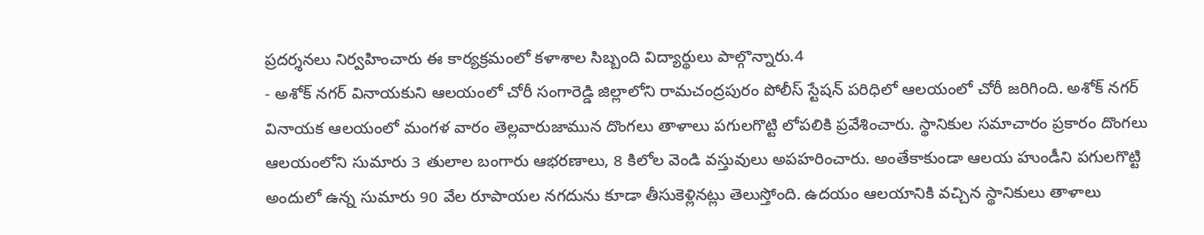ప్రదర్శనలు నిర్వహించారు ఈ కార్యక్రమంలో కళాశాల సిబ్బంది విద్యార్థులు పాల్గొన్నారు.4
- అశోక్ నగర్ వినాయకుని ఆలయంలో చోరీ సంగారెడ్డి జిల్లాలోని రామచంద్రపురం పోలీస్ స్టేషన్ పరిధిలో ఆలయంలో చోరీ జరిగింది. అశోక్ నగర్ వినాయక ఆలయంలో మంగళ వారం తెల్లవారుజామున దొంగలు తాళాలు పగులగొట్టి లోపలికి ప్రవేశించారు. స్థానికుల సమాచారం ప్రకారం దొంగలు ఆలయంలోని సుమారు 3 తులాల బంగారు ఆభరణాలు, 8 కిలోల వెండి వస్తువులు అపహరించారు. అంతేకాకుండా ఆలయ హుండీని పగులగొట్టి అందులో ఉన్న సుమారు 90 వేల రూపాయల నగదును కూడా తీసుకెళ్లినట్లు తెలుస్తోంది. ఉదయం ఆలయానికి వచ్చిన స్థానికులు తాళాలు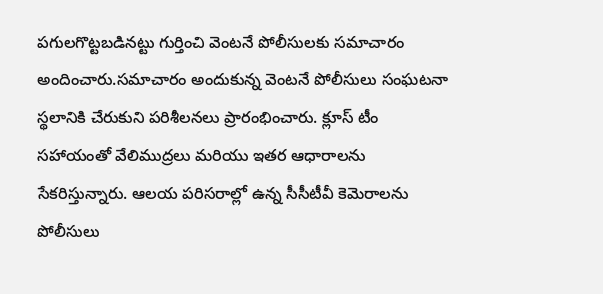పగులగొట్టబడినట్టు గుర్తించి వెంటనే పోలీసులకు సమాచారం అందించారు.సమాచారం అందుకున్న వెంటనే పోలీసులు సంఘటనా స్థలానికి చేరుకుని పరిశీలనలు ప్రారంభించారు. క్లూస్ టీం సహాయంతో వేలిముద్రలు మరియు ఇతర ఆధారాలను సేకరిస్తున్నారు. ఆలయ పరిసరాల్లో ఉన్న సీసీటీవీ కెమెరాలను పోలీసులు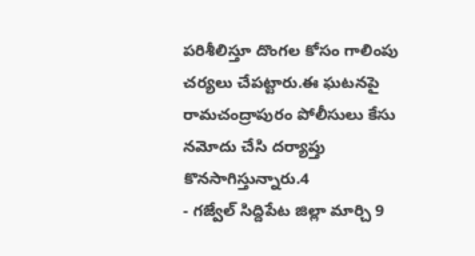పరిశీలిస్తూ దొంగల కోసం గాలింపు చర్యలు చేపట్టారు.ఈ ఘటనపై రామచంద్రాపురం పోలీసులు కేసు నమోదు చేసి దర్యాప్తు కొనసాగిస్తున్నారు.4
- గజ్వేల్ సిద్దిపేట జిల్లా మార్చి 9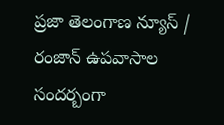ప్రజా తెలంగాణ న్యూస్ / రంజాన్ ఉపవాసాల సందర్బంగా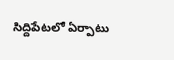సిద్దిపేటలో ఏర్పాటు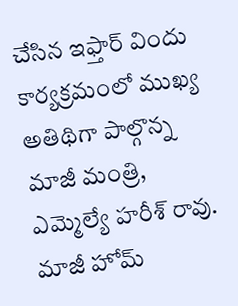చేసిన ఇఫ్తార్ విందు కార్యక్రమంలో ముఖ్య అతిథిగా పాల్గొన్న మాజీ మంత్రి, ఎమ్మెల్యే హరీశ్ రావు. మాజీ హోమ్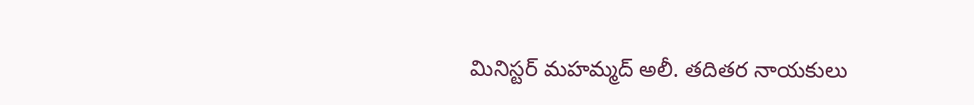మినిస్టర్ మహమ్మద్ అలీ. తదితర నాయకులు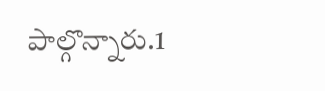పాల్గొన్నారు.1